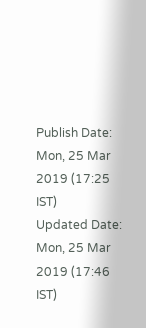Publish Date: Mon, 25 Mar 2019 (17:25 IST)
Updated Date: Mon, 25 Mar 2019 (17:46 IST)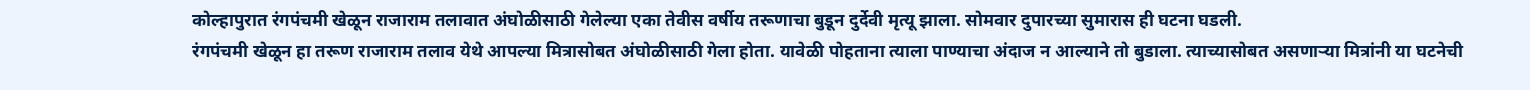कोल्हापुरात रंगपंचमी खेळून राजाराम तलावात अंघोळीसाठी गेलेल्या एका तेवीस वर्षीय तरूणाचा बुडून दुर्देवी मृत्यू झाला. सोमवार दुपारच्या सुमारास ही घटना घडली.
रंगपंचमी खेळून हा तरूण राजाराम तलाव येथे आपल्या मित्रासोबत अंघोळीसाठी गेला होता. यावेळी पोहताना त्याला पाण्याचा अंदाज न आल्याने तो बुडाला. त्याच्यासोबत असणाऱ्या मित्रांनी या घटनेची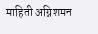माहिती अग्निशमन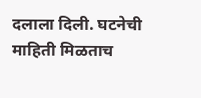दलाला दिली. घटनेची माहिती मिळताच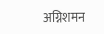अग्निशमन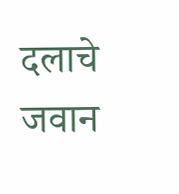दलाचे जवान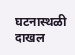घटनास्थळी दाखल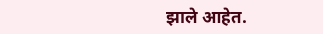झाले आहेत.